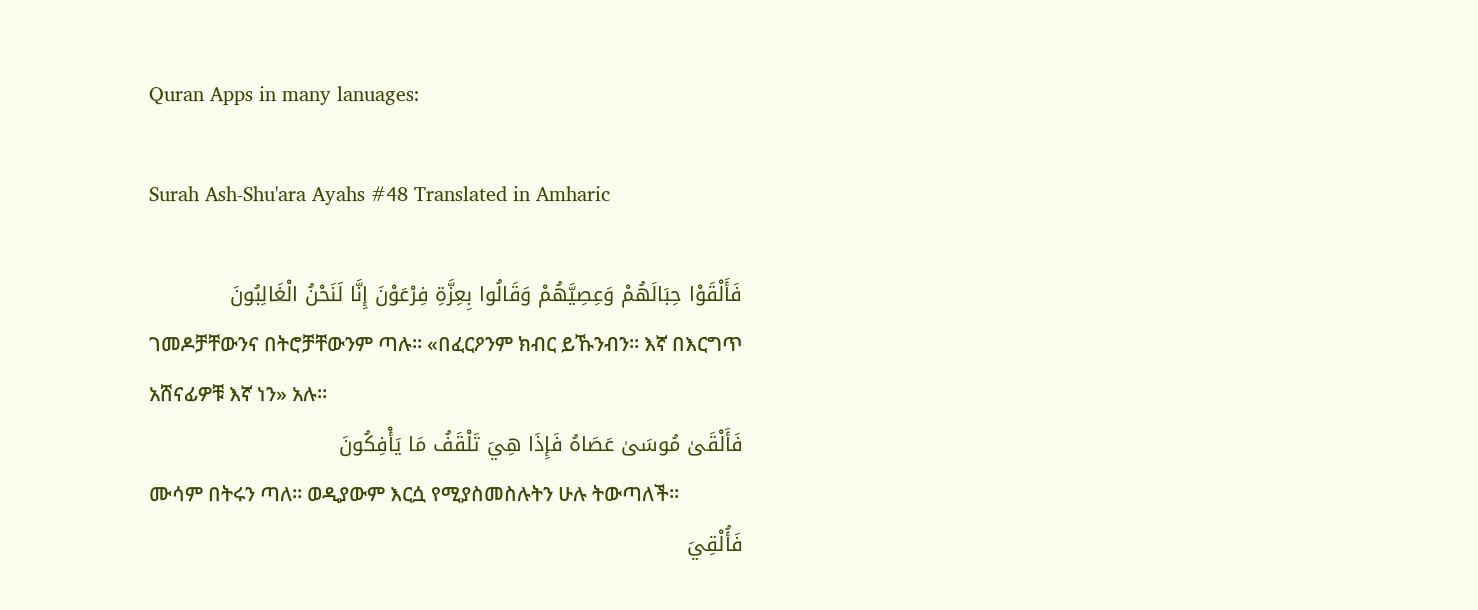Quran Apps in many lanuages:

Surah Ash-Shu'ara Ayahs #48 Translated in Amharic

فَأَلْقَوْا حِبَالَهُمْ وَعِصِيَّهُمْ وَقَالُوا بِعِزَّةِ فِرْعَوْنَ إِنَّا لَنَحْنُ الْغَالِبُونَ
ገመዶቻቸውንና በትሮቻቸውንም ጣሉ፡፡ «በፈርዖንም ክብር ይኹንብን፡፡ እኛ በእርግጥ አሸናፊዎቹ እኛ ነን» አሉ፡፡
فَأَلْقَىٰ مُوسَىٰ عَصَاهُ فَإِذَا هِيَ تَلْقَفُ مَا يَأْفِكُونَ
ሙሳም በትሩን ጣለ፡፡ ወዲያውም እርሷ የሚያስመስሉትን ሁሉ ትውጣለች፡፡
فَأُلْقِيَ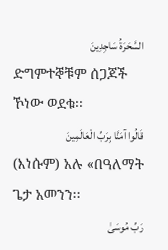السَّحَرَةُ سَاجِدِينَ
ድግምተኞቹም ሰጋጆች ኾነው ወደቁ፡፡
قَالُوا آمَنَّا بِرَبِّ الْعَالَمِينَ
(እነሱም) አሉ «በዓለማት ጌታ አመንን፡፡
رَبِّ مُوسَىٰ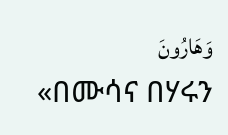وَهَارُونَ
«በሙሳና በሃሩን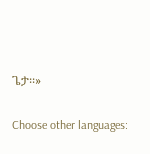ጌታ፡፡»

Choose other languages: